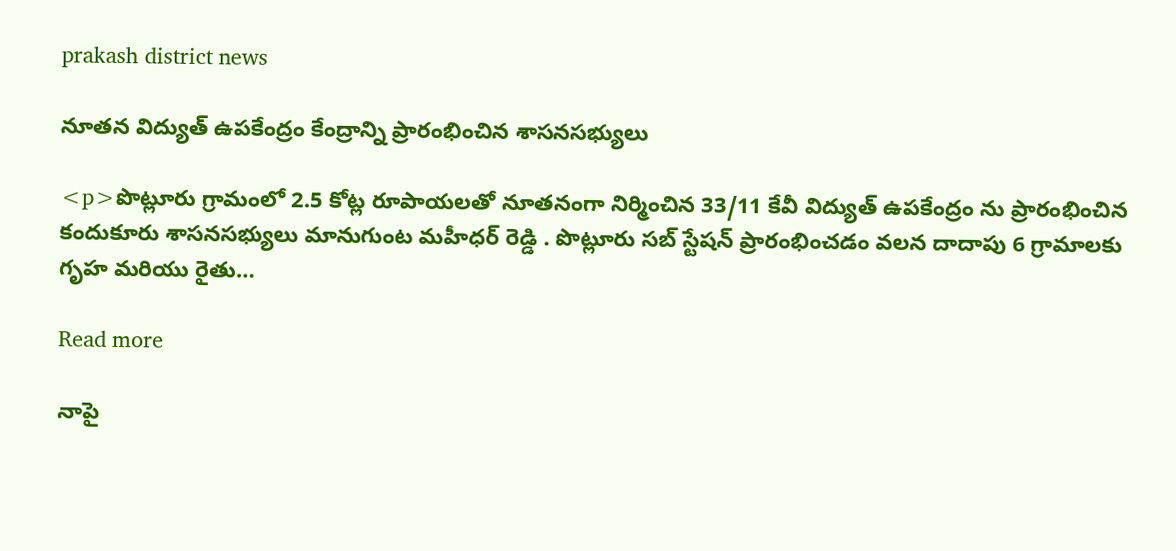prakash district news

నూతన విద్యుత్ ఉపకేంద్రం కేంద్రాన్ని ప్రారంభించిన శాసనసభ్యులు

<p>పొట్లూరు గ్రామంలో 2.5 కోట్ల రూపాయలతో నూతనంగా నిర్మించిన 33/11 కేవీ విద్యుత్ ఉపకేంద్రం ను ప్రారంభించిన కందుకూరు శాసనసభ్యులు మానుగుంట మహీధర్ రెడ్డి . పొట్లూరు సబ్ స్టేషన్ ప్రారంభించడం వలన దాదాపు 6 గ్రామాలకు గృహ మరియు రైతు…

Read more

నాపై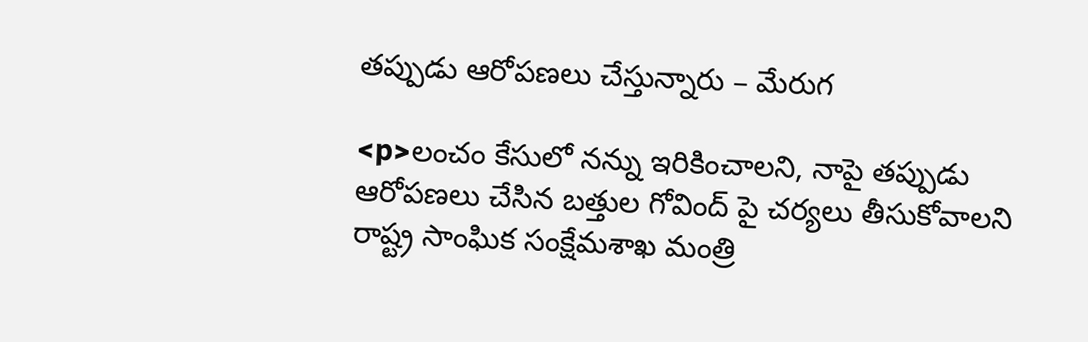తప్పుడు ఆరోపణలు చేస్తున్నారు – మేరుగ

<p>లంచం కేసులో నన్ను ఇరికించాలని, నాపై తప్పుడు ఆరోపణలు చేసిన బత్తుల గోవింద్ పై చర్యలు తీసుకోవాలని రాష్ట్ర సాంఘిక సంక్షేమశాఖ మంత్రి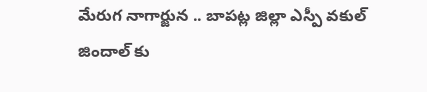మేరుగ నాగార్జున .. బాపట్ల జిల్లా ఎస్పీ వకుల్ జిందాల్ కు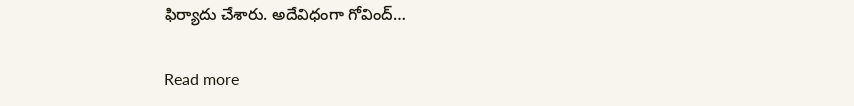ఫిర్యాదు చేశారు. అదేవిధంగా గోవింద్…

Read more